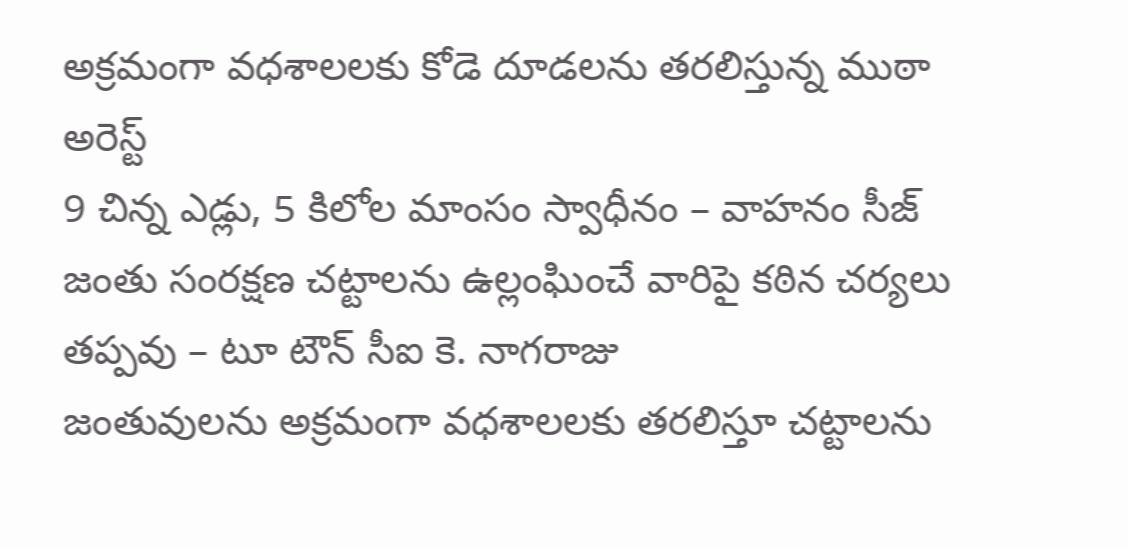అక్రమంగా వధశాలలకు కోడె దూడలను తరలిస్తున్న ముఠా అరెస్ట్
9 చిన్న ఎడ్లు, 5 కిలోల మాంసం స్వాధీనం – వాహనం సీజ్
జంతు సంరక్షణ చట్టాలను ఉల్లంఘించే వారిపై కఠిన చర్యలు తప్పవు – టూ టౌన్ సీఐ కె. నాగరాజు
జంతువులను అక్రమంగా వధశాలలకు తరలిస్తూ చట్టాలను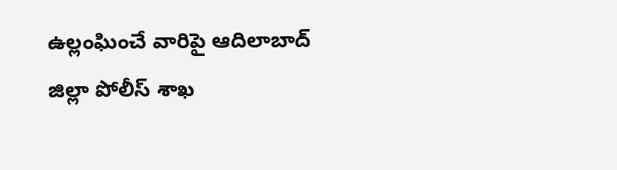ఉల్లంఘించే వారిపై ఆదిలాబాద్ జిల్లా పోలీస్ శాఖ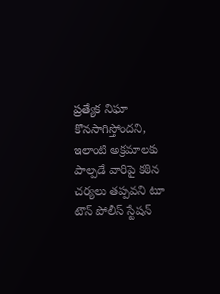ప్రత్యేక నిఘా కొనసాగిస్తోందని, ఇలాంటి అక్రమాలకు పాల్పడే వారిపై కఠిన చర్యలు తప్పవని టూ టౌన్ పోలీస్ స్టేషన్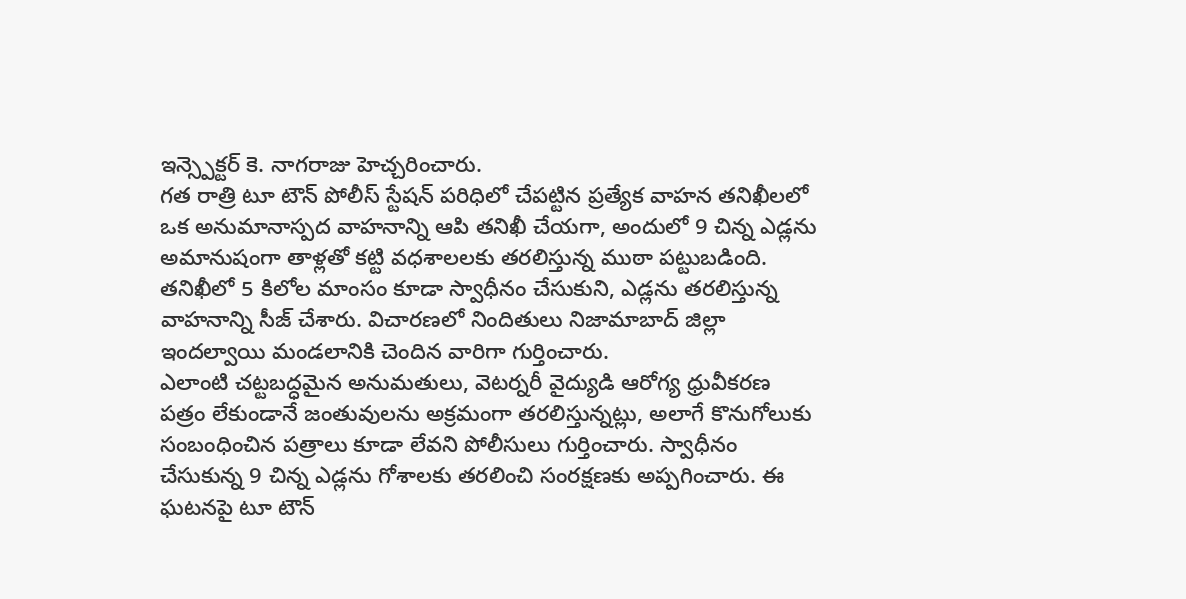ఇన్స్పెక్టర్ కె. నాగరాజు హెచ్చరించారు.
గత రాత్రి టూ టౌన్ పోలీస్ స్టేషన్ పరిధిలో చేపట్టిన ప్రత్యేక వాహన తనిఖీలలో ఒక అనుమానాస్పద వాహనాన్ని ఆపి తనిఖీ చేయగా, అందులో 9 చిన్న ఎడ్లను అమానుషంగా తాళ్లతో కట్టి వధశాలలకు తరలిస్తున్న ముఠా పట్టుబడింది. తనిఖీలో 5 కిలోల మాంసం కూడా స్వాధీనం చేసుకుని, ఎడ్లను తరలిస్తున్న వాహనాన్ని సీజ్ చేశారు. విచారణలో నిందితులు నిజామాబాద్ జిల్లా ఇందల్వాయి మండలానికి చెందిన వారిగా గుర్తించారు.
ఎలాంటి చట్టబద్ధమైన అనుమతులు, వెటర్నరీ వైద్యుడి ఆరోగ్య ధ్రువీకరణ పత్రం లేకుండానే జంతువులను అక్రమంగా తరలిస్తున్నట్లు, అలాగే కొనుగోలుకు సంబంధించిన పత్రాలు కూడా లేవని పోలీసులు గుర్తించారు. స్వాధీనం చేసుకున్న 9 చిన్న ఎడ్లను గోశాలకు తరలించి సంరక్షణకు అప్పగించారు. ఈ ఘటనపై టూ టౌన్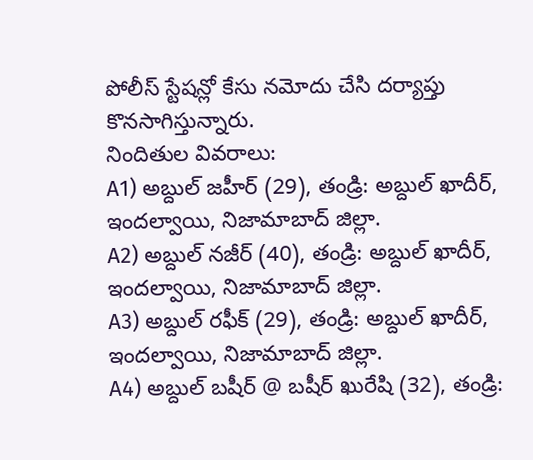పోలీస్ స్టేషన్లో కేసు నమోదు చేసి దర్యాప్తు కొనసాగిస్తున్నారు.
నిందితుల వివరాలు:
A1) అబ్దుల్ జహీర్ (29), తండ్రి: అబ్దుల్ ఖాదీర్, ఇందల్వాయి, నిజామాబాద్ జిల్లా.
A2) అబ్దుల్ నజీర్ (40), తండ్రి: అబ్దుల్ ఖాదీర్, ఇందల్వాయి, నిజామాబాద్ జిల్లా.
A3) అబ్దుల్ రఫీక్ (29), తండ్రి: అబ్దుల్ ఖాదీర్, ఇందల్వాయి, నిజామాబాద్ జిల్లా.
A4) అబ్దుల్ బషీర్ @ బషీర్ ఖురేషి (32), తండ్రి: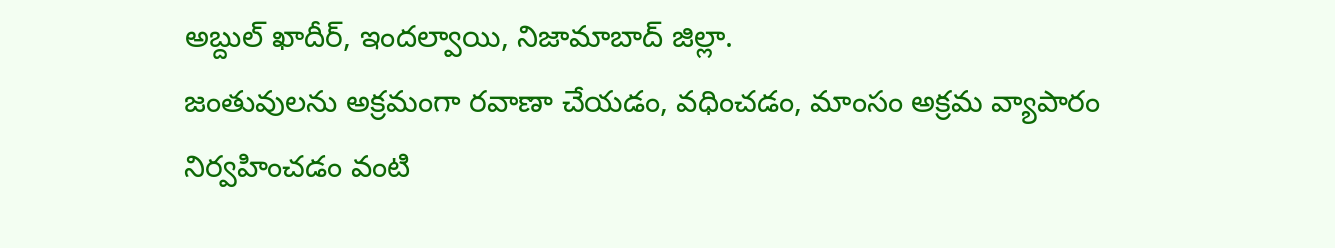అబ్దుల్ ఖాదీర్, ఇందల్వాయి, నిజామాబాద్ జిల్లా.
జంతువులను అక్రమంగా రవాణా చేయడం, వధించడం, మాంసం అక్రమ వ్యాపారం నిర్వహించడం వంటి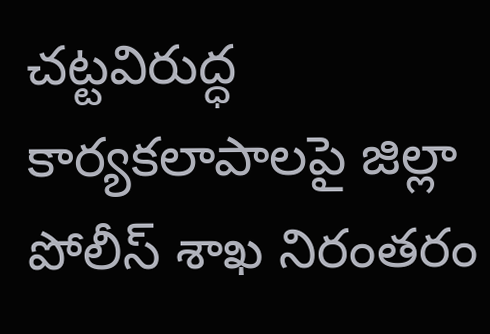చట్టవిరుద్ధ కార్యకలాపాలపై జిల్లా పోలీస్ శాఖ నిరంతరం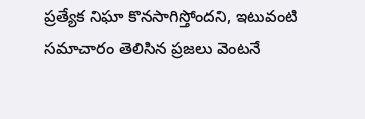ప్రత్యేక నిఘా కొనసాగిస్తోందని, ఇటువంటి సమాచారం తెలిసిన ప్రజలు వెంటనే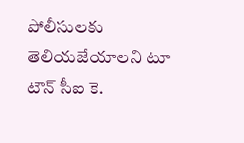పోలీసులకు తెలియజేయాలని టూ టౌన్ సీఐ కె.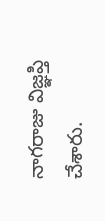నాగరాజు విజ్ఞప్తి చేశారు.